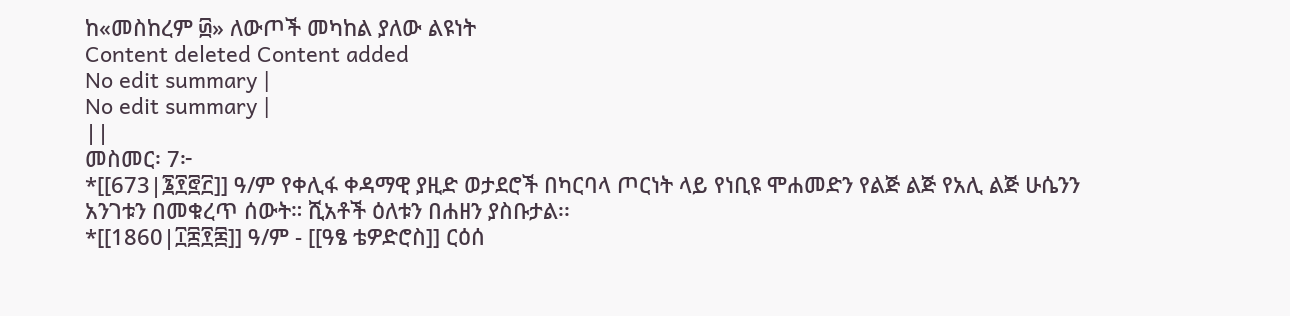ከ«መስከረም ፴» ለውጦች መካከል ያለው ልዩነት
Content deleted Content added
No edit summary |
No edit summary |
||
መስመር፡ 7፦
*[[673|፮፻፸፫]] ዓ/ም የቀሊፋ ቀዳማዊ ያዚድ ወታደሮች በካርባላ ጦርነት ላይ የነቢዩ ሞሐመድን የልጅ ልጅ የአሊ ልጅ ሁሴንን አንገቱን በመቁረጥ ሰውት። ሺአቶች ዕለቱን በሐዘን ያስቡታል፡፡
*[[1860|፲፰፻፷]] ዓ/ም - [[ዓፄ ቴዎድሮስ]] ርዕሰ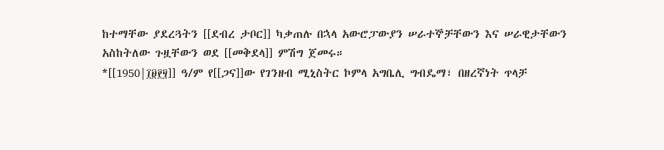ከተማቸው ያደረጓትን [[ደብረ ታቦር]] ካቃጠሉ በኋላ አውሮፓውያን ሠራተኞቻቸውን እና ሠራዊታቸውን አስከትለው ጉዟቸውን ወደ [[መቅደላ]] ምሽግ ጀመሩ።
*[[1950|፲፱፻፶]] ዓ/ም የ[[ጋና]]ው የገንዘብ ሚኒስትር ኮምላ አግቤሊ ግብዴማ፣ በዘረኛነት ጥላቻ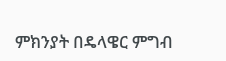ምክንያት በዴላዌር ምግብ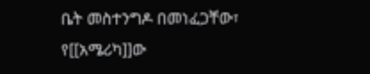ቤት መስተንግዶ በመነፈጋቸው፣ የ[[አሜሪካ]]ው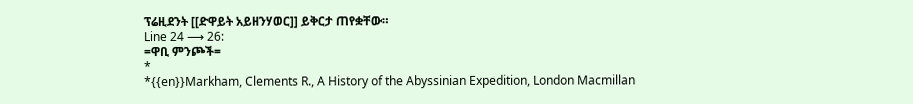ፕሬዚደንት [[ድዋይት አይዘንሃወር]] ይቅርታ ጠየቋቸው።
Line 24 ⟶ 26:
=ዋቢ ምንጮች=
*
*{{en}}Markham, Clements R., A History of the Abyssinian Expedition, London Macmillan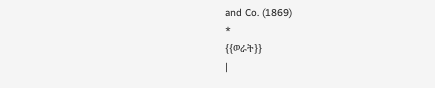and Co. (1869)
*
{{ወራት}}
|